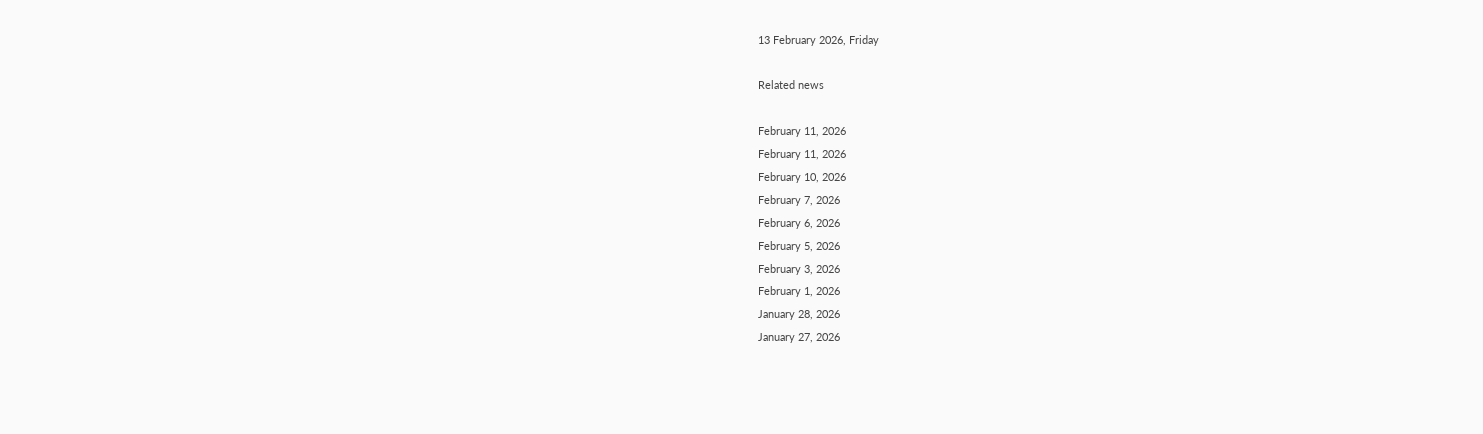13 February 2026, Friday

Related news

February 11, 2026
February 11, 2026
February 10, 2026
February 7, 2026
February 6, 2026
February 5, 2026
February 3, 2026
February 1, 2026
January 28, 2026
January 27, 2026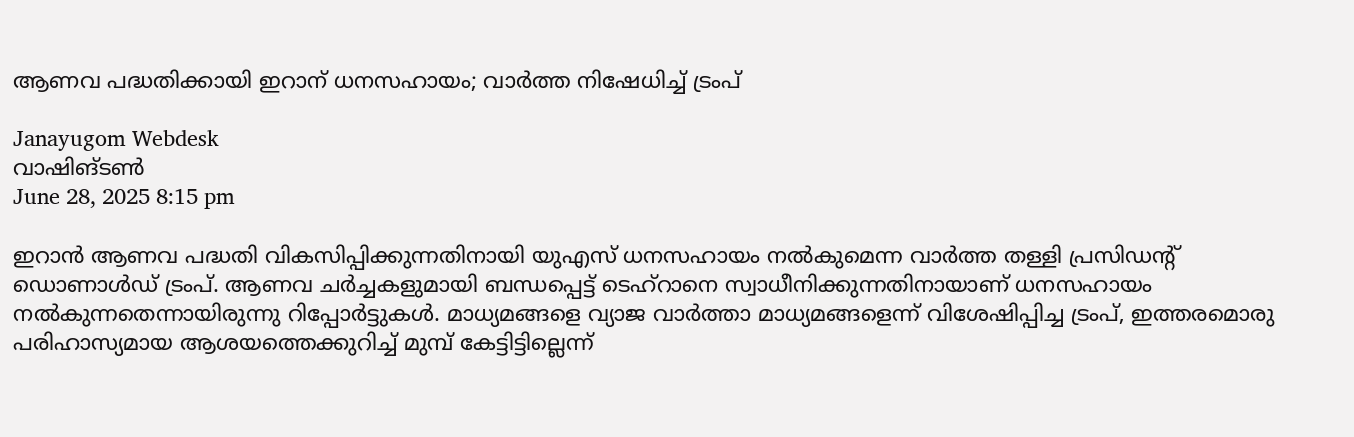ആണവ പദ്ധതിക്കായി ഇറാന് ധനസഹായം; വാര്‍ത്ത നിഷേധിച്ച് ട്രംപ്

Janayugom Webdesk
വാഷിങ്ടണ്‍
June 28, 2025 8:15 pm

ഇറാന്‍ ആണവ പദ്ധതി വികസിപ്പിക്കുന്നതിനായി യുഎസ് ധനസഹായം നല്‍കുമെന്ന വാര്‍ത്ത തള്ളി പ്രസിഡന്റ് ഡൊണാള്‍ഡ് ട്രംപ്. ആണവ ചര്‍ച്ചകളുമായി ബന്ധപ്പെട്ട് ടെഹ്റാനെ സ്വാധീനിക്കുന്നതിനായാണ് ധനസഹായം നല്‍കുന്നതെന്നായിരുന്നു റിപ്പോര്‍ട്ടുകള്‍. മാധ്യമങ്ങളെ വ്യാജ വാര്‍ത്താ മാധ്യമങ്ങളെന്ന് വിശേഷിപ്പിച്ച ട്രംപ്, ഇത്തരമൊരു പരിഹാസ്യമായ ആശയത്തെക്കുറിച്ച് മുമ്പ് കേട്ടിട്ടില്ലെന്ന്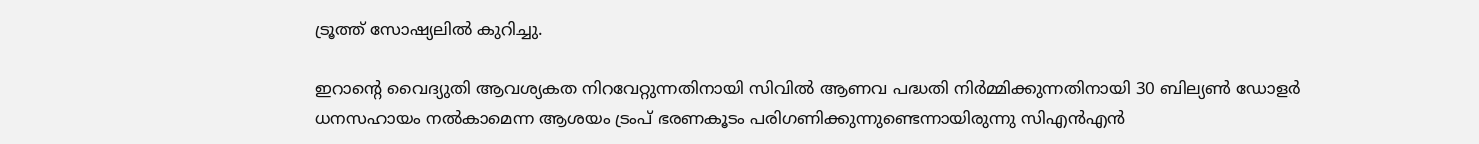ട്രൂത്ത് സോഷ്യലില്‍ കുറിച്ചു.

ഇറാന്റെ വൈദ്യുതി ആവശ്യകത നിറവേറ്റുന്നതിനായി സിവില്‍ ആണവ പദ്ധതി നിര്‍മ്മിക്കുന്നതിനായി 30 ബില്യൺ ഡോളര്‍ ധനസഹായം നല്‍കാമെന്ന ആശയം ട്രംപ് ഭരണകൂടം പരിഗണിക്കുന്നുണ്ടെന്നായിരുന്നു സിഎന്‍എന്‍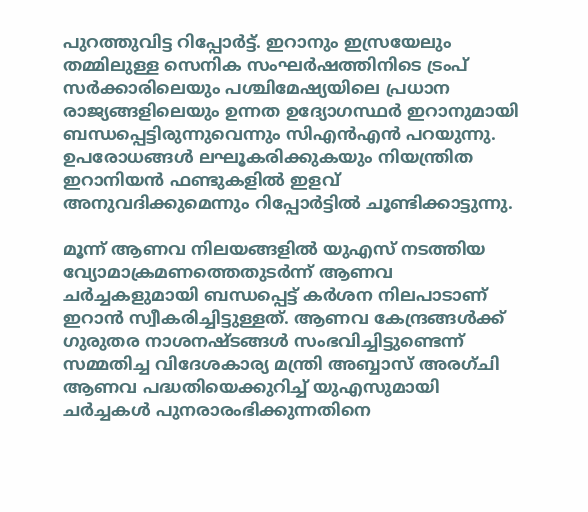പുറത്തുവിട്ട റിപ്പോര്‍ട്ട്. ഇറാനും ഇസ്രയേലും തമ്മിലുള്ള സെനിക സംഘര്‍ഷത്തിനിടെ ട്രംപ് സര്‍ക്കാരിലെയും പശ്ചിമേഷ്യയിലെ പ്രധാന രാജ്യങ്ങളിലെയും ഉന്നത ഉദ്യോഗസ്ഥര്‍ ഇറാനുമായി ബന്ധപ്പെട്ടിരുന്നുവെന്നും സിഎന്‍എന്‍ പറയുന്നു. ഉപരോധങ്ങൾ ലഘൂകരിക്കുകയും നിയന്ത്രിത ഇറാനിയൻ ഫണ്ടുകളില്‍ ഇളവ് അനുവദിക്കുമെന്നും റിപ്പോര്‍ട്ടില്‍ ചൂണ്ടിക്കാട്ടുന്നു.

മൂന്ന് ആണവ നിലയങ്ങളില്‍ യുഎസ് നടത്തിയ വ്യോമാക്രമണത്തെതുടര്‍ന്ന് ആണവ ചര്‍ച്ചകളുമായി ബന്ധപ്പെട്ട് കര്‍ശന നിലപാടാണ് ഇറാന്‍ സ്വീകരിച്ചിട്ടുള്ളത്. ആണവ കേന്ദ്രങ്ങൾക്ക് ഗുരുതര നാശനഷ്ടങ്ങൾ സംഭവിച്ചിട്ടുണ്ടെന്ന് സമ്മതിച്ച വിദേശകാര്യ മന്ത്രി അബ്ബാസ് അരഗ്ചി ആണവ പദ്ധതിയെക്കുറിച്ച് യുഎസുമായി ചർച്ചകൾ പുനരാരംഭിക്കുന്നതിനെ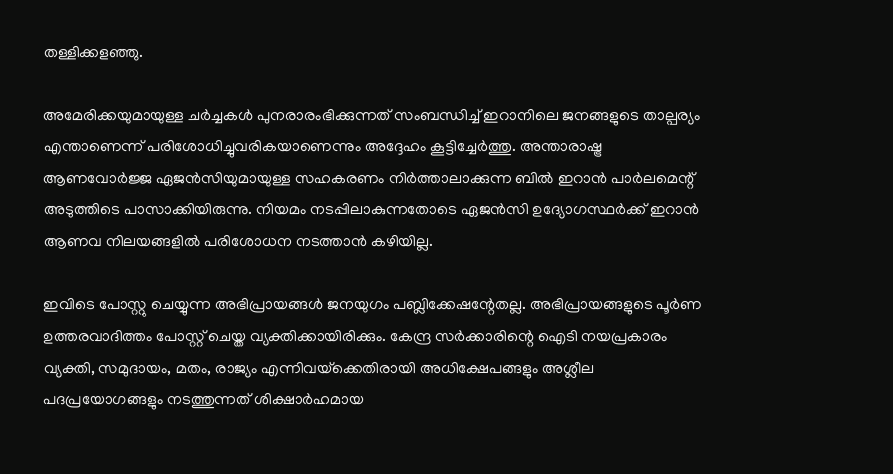തള്ളിക്കളഞ്ഞു.

അമേരിക്കയുമായുള്ള ചർച്ചകൾ പുനരാരംഭിക്കുന്നത് സംബന്ധിച്ച് ഇറാനിലെ ജനങ്ങളുടെ താല്പര്യം എന്താണെന്ന് പരിശോധിച്ചുവരികയാണെന്നും അദ്ദേഹം കൂട്ടിച്ചേര്‍ത്തു. അന്താരാഷ്ട്ര ആണവോർജ്ജ ഏജൻസിയുമായുള്ള സഹകരണം നിര്‍ത്താലാക്കുന്ന ബില്‍ ഇറാന്‍ പാര്‍ലമെന്റ് അടുത്തിടെ പാസാക്കിയിരുന്നു. നിയമം നടപ്പിലാകുന്നതോടെ ഏജന്‍സി ഉദ്യോഗസ്ഥര്‍ക്ക് ഇറാന്‍ ആണവ നിലയങ്ങളില്‍ പരിശോധന നടത്താന്‍ കഴിയില്ല.

ഇവിടെ പോസ്റ്റു ചെയ്യുന്ന അഭിപ്രായങ്ങള്‍ ജനയുഗം പബ്ലിക്കേഷന്റേതല്ല. അഭിപ്രായങ്ങളുടെ പൂര്‍ണ ഉത്തരവാദിത്തം പോസ്റ്റ് ചെയ്ത വ്യക്തിക്കായിരിക്കും. കേന്ദ്ര സര്‍ക്കാരിന്റെ ഐടി നയപ്രകാരം വ്യക്തി, സമുദായം, മതം, രാജ്യം എന്നിവയ്‌ക്കെതിരായി അധിക്ഷേപങ്ങളും അശ്ലീല പദപ്രയോഗങ്ങളും നടത്തുന്നത് ശിക്ഷാര്‍ഹമായ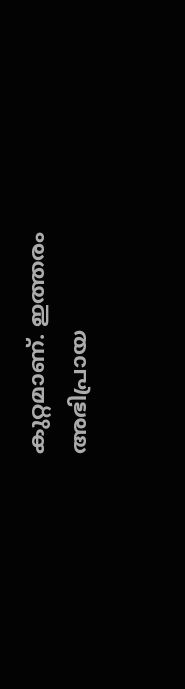കുറ്റമാണ്. ഇത്തരം അഭിപ്രായ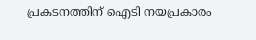പ്രകടനത്തിന് ഐടി നയപ്രകാരം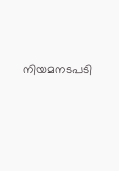നിയമനടപടി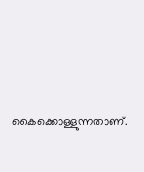കൈക്കൊള്ളുന്നതാണ്.